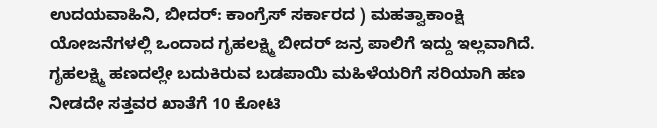ಉದಯವಾಹಿನಿ, ಬೀದರ್: ಕಾಂಗ್ರೆಸ್ ಸರ್ಕಾರದ ) ಮಹತ್ವಾಕಾಂಕ್ಷಿ ಯೋಜನೆಗಳಲ್ಲಿ ಒಂದಾದ ಗೃಹಲಕ್ಷ್ಮಿ ಬೀದರ್ ಜನ್ರ ಪಾಲಿಗೆ ಇದ್ದು ಇಲ್ಲವಾಗಿದೆ. ಗೃಹಲಕ್ಷ್ಮಿ ಹಣದಲ್ಲೇ ಬದುಕಿರುವ ಬಡಪಾಯಿ ಮಹಿಳೆಯರಿಗೆ ಸರಿಯಾಗಿ ಹಣ ನೀಡದೇ ಸತ್ತವರ ಖಾತೆಗೆ 10 ಕೋಟಿ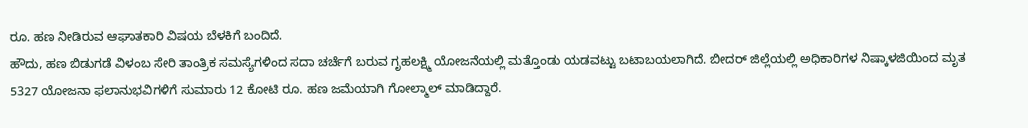ರೂ. ಹಣ ನೀಡಿರುವ ಆಘಾತಕಾರಿ ವಿಷಯ ಬೆಳಕಿಗೆ ಬಂದಿದೆ.
ಹೌದು, ಹಣ ಬಿಡುಗಡೆ ವಿಳಂಬ ಸೇರಿ ತಾಂತ್ರಿಕ ಸಮಸ್ಯೆಗಳಿಂದ ಸದಾ ಚರ್ಚೆಗೆ ಬರುವ ಗೃಹಲಕ್ಷ್ಮಿ ಯೋಜನೆಯಲ್ಲಿ ಮತ್ತೊಂಡು ಯಡವಟ್ಟು ಬಟಾಬಯಲಾಗಿದೆ. ಬೀದರ್ ಜಿಲ್ಲೆಯಲ್ಲಿ ಅಧಿಕಾರಿಗಳ ನಿಷ್ಕಾಳಜಿಯಿಂದ ಮೃತ 5327 ಯೋಜನಾ ಫಲಾನುಭವಿಗಳಿಗೆ ಸುಮಾರು 12 ಕೋಟಿ ರೂ. ಹಣ ಜಮೆಯಾಗಿ ಗೋಲ್ಮಾಲ್ ಮಾಡಿದ್ದಾರೆ.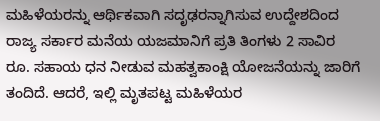ಮಹಿಳೆಯರನ್ನು ಆರ್ಥಿಕವಾಗಿ ಸದೃಢರನ್ನಾಗಿಸುವ ಉದ್ದೇಶದಿಂದ ರಾಜ್ಯ ಸರ್ಕಾರ ಮನೆಯ ಯಜಮಾನಿಗೆ ಪ್ರತಿ ತಿಂಗಳು 2 ಸಾವಿರ ರೂ. ಸಹಾಯ ಧನ ನೀಡುವ ಮಹತ್ವಕಾಂಕ್ಷಿ ಯೋಜನೆಯನ್ನು ಜಾರಿಗೆ ತಂದಿದೆ. ಆದರೆ, ಇಲ್ಲಿ ಮೃತಪಟ್ಟ ಮಹಿಳೆಯರ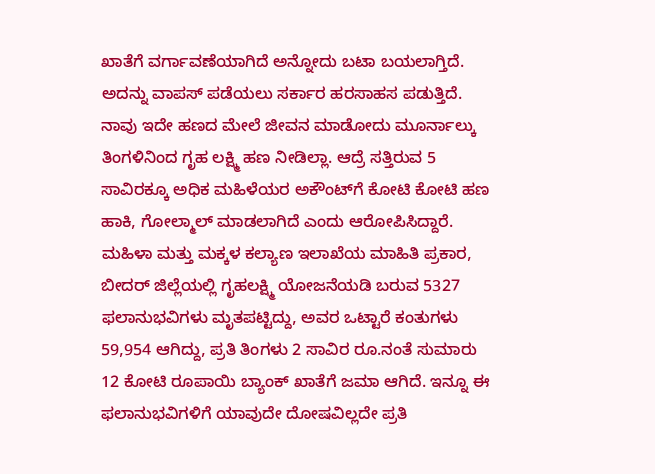ಖಾತೆಗೆ ವರ್ಗಾವಣೆಯಾಗಿದೆ ಅನ್ನೋದು ಬಟಾ ಬಯಲಾಗ್ತಿದೆ. ಅದನ್ನು ವಾಪಸ್ ಪಡೆಯಲು ಸರ್ಕಾರ ಹರಸಾಹಸ ಪಡುತ್ತಿದೆ. ನಾವು ಇದೇ ಹಣದ ಮೇಲೆ ಜೀವನ ಮಾಡೋದು ಮೂರ್ನಾಲ್ಕು ತಿಂಗಳಿನಿಂದ ಗೃಹ ಲಕ್ಷ್ಮಿ ಹಣ ನೀಡಿಲ್ಲಾ. ಆದ್ರೆ ಸತ್ತಿರುವ 5 ಸಾವಿರಕ್ಕೂ ಅಧಿಕ ಮಹಿಳೆಯರ ಅಕೌಂಟ್‌ಗೆ ಕೋಟಿ ಕೋಟಿ ಹಣ ಹಾಕಿ, ಗೋಲ್ಮಾಲ್ ಮಾಡಲಾಗಿದೆ ಎಂದು ಆರೋಪಿಸಿದ್ದಾರೆ.
ಮಹಿಳಾ ಮತ್ತು ಮಕ್ಕಳ ಕಲ್ಯಾಣ ಇಲಾಖೆಯ ಮಾಹಿತಿ ಪ್ರಕಾರ, ಬೀದರ್ ಜಿಲ್ಲೆಯಲ್ಲಿ ಗೃಹಲಕ್ಷ್ಮಿ ಯೋಜನೆಯಡಿ ಬರುವ 5327 ಫಲಾನುಭವಿಗಳು ಮೃತಪಟ್ಟಿದ್ದು, ಅವರ ಒಟ್ಟಾರೆ ಕಂತುಗಳು 59,954 ಆಗಿದ್ದು, ಪ್ರತಿ ತಿಂಗಳು 2 ಸಾವಿರ ರೂ.ನಂತೆ ಸುಮಾರು 12 ಕೋಟಿ ರೂಪಾಯಿ ಬ್ಯಾಂಕ್ ಖಾತೆಗೆ ಜಮಾ ಆಗಿದೆ. ಇನ್ನೂ ಈ ಫಲಾನುಭವಿಗಳಿಗೆ ಯಾವುದೇ ದೋಷವಿಲ್ಲದೇ ಪ್ರತಿ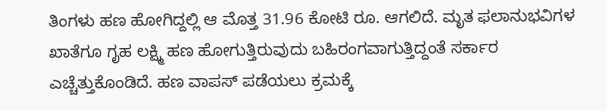ತಿಂಗಳು ಹಣ ಹೋಗಿದ್ದಲ್ಲಿ ಆ ಮೊತ್ತ 31.96 ಕೋಟಿ ರೂ. ಆಗಲಿದೆ. ಮೃತ ಫಲಾನುಭವಿಗಳ ಖಾತೆಗೂ ಗೃಹ ಲಕ್ಷ್ಮಿ ಹಣ ಹೋಗುತ್ತಿರುವುದು ಬಹಿರಂಗವಾಗುತ್ತಿದ್ದಂತೆ ಸರ್ಕಾರ ಎಚ್ಚೆತ್ತುಕೊಂಡಿದೆ. ಹಣ ವಾಪಸ್ ಪಡೆಯಲು ಕ್ರಮಕ್ಕೆ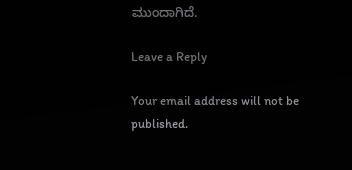ಮುಂದಾಗಿದೆ.

Leave a Reply

Your email address will not be published.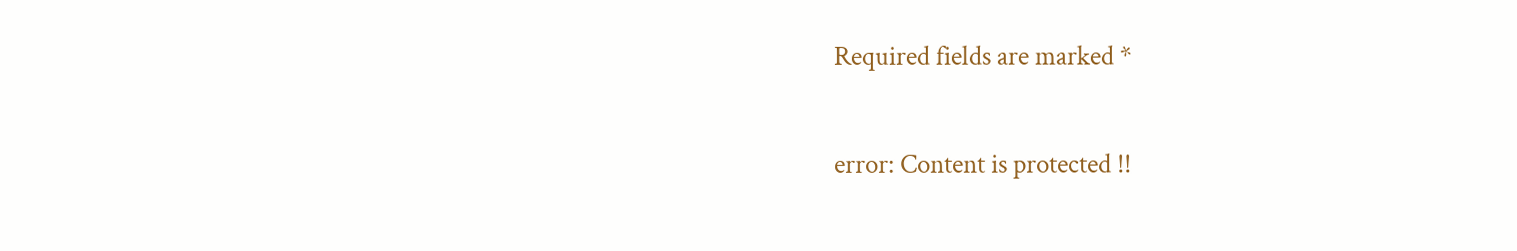Required fields are marked *

error: Content is protected !!